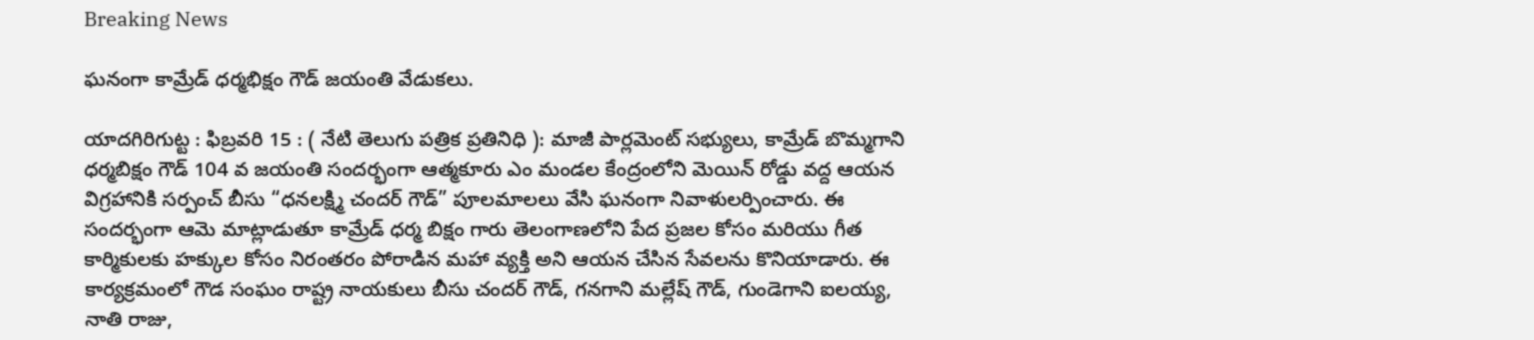Breaking News

ఘనంగా కామ్రేడ్ ధర్మభిక్షం గౌడ్ జయంతి వేడుకలు.

యాదగిరిగుట్ట : ఫిబ్రవరి 15 : ( నేటి తెలుగు పత్రిక ప్రతినిధి ): మాజీ పార్లమెంట్ సభ్యులు, కామ్రేడ్ బొమ్మగాని ధర్మబిక్షం గౌడ్ 104 వ జయంతి సందర్భంగా ఆత్మకూరు ఎం మండల కేంద్రంలోని మెయిన్ రోడ్డు వద్ద ఆయన విగ్రహానికి సర్పంచ్ బీసు “ధనలక్ష్మి చందర్ గౌడ్” పూలమాలలు వేసి ఘనంగా నివాళులర్పించారు. ఈ సందర్భంగా ఆమె మాట్లాడుతూ కామ్రేడ్ ధర్మ బిక్షం గారు తెలంగాణలోని పేద ప్రజల కోసం మరియు గీత కార్మికులకు హక్కుల కోసం నిరంతరం పోరాడిన మహా వ్యక్తి అని ఆయన చేసిన సేవలను కొనియాడారు. ఈ కార్యక్రమంలో గౌడ సంఘం రాష్ట్ర నాయకులు బీసు చందర్ గౌడ్, గనగాని మల్లేష్ గౌడ్, గుండెగాని ఐలయ్య, నాతి రాజు,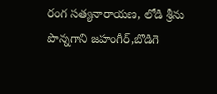రంగ సత్యనారాయణ, లోడి శ్రీను పొన్నగాని జహంగీర్,బొడిగె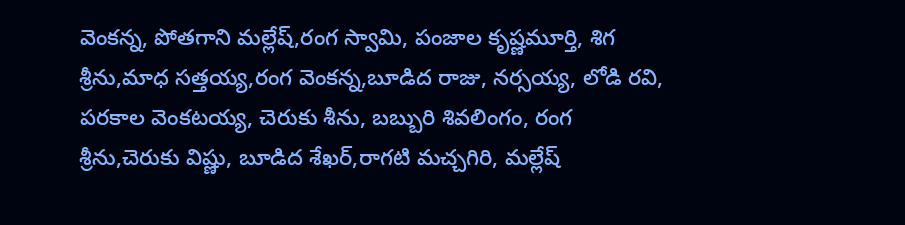వెంకన్న, పోతగాని మల్లేష్,రంగ స్వామి, పంజాల కృష్ణమూర్తి, శిగ శ్రీను,మాధ సత్తయ్య,రంగ వెంకన్న,బూడిద రాజు, నర్సయ్య, లోడి రవి, పరకాల వెంకటయ్య, చెరుకు శీను, బబ్బురి శివలింగం, రంగ శ్రీను,చెరుకు విష్ణు, బూడిద శేఖర్,రాగటి మచ్చగిరి, మల్లేష్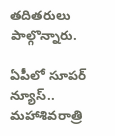తదితరులు పాల్గొన్నారు.

ఏపీలో సూపర్ న్యూస్.. మహాశివరాత్రి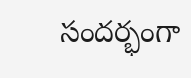సందర్భంగా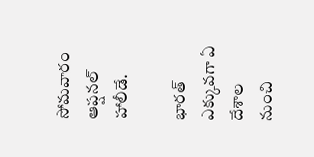సోమవారం ఆప్షనల్ హాలీడే.

భారత్ ఎక్కువగా ఏ దేశాల నుంచి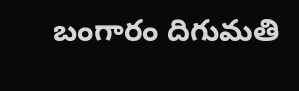బంగారం దిగుమతి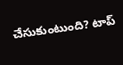చేసుకుంటుంది? టాప్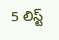5 లిస్ట్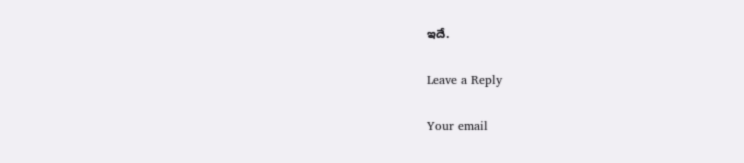ఇదే.

Leave a Reply

Your email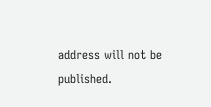address will not be published.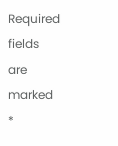Required fields are marked *